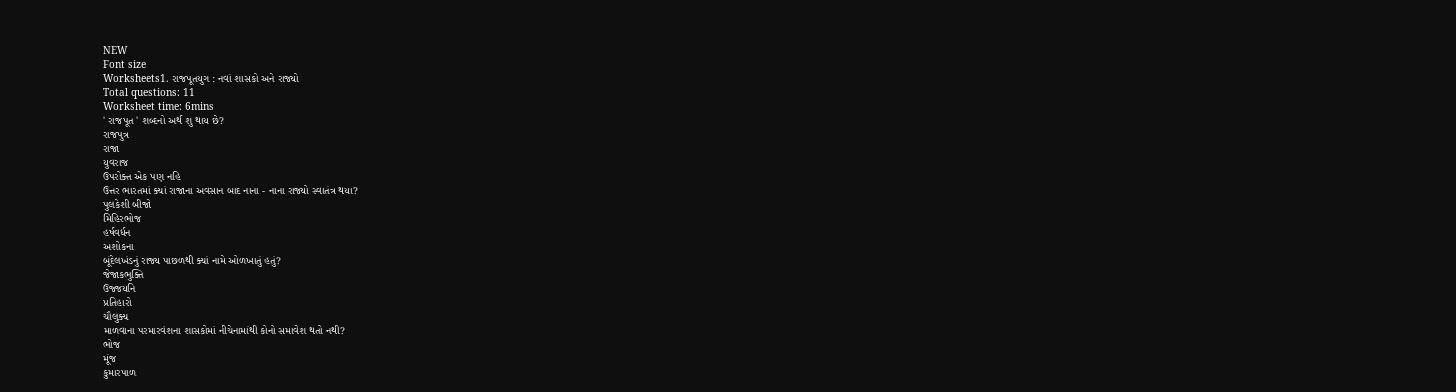NEW
Font size
Worksheets1. રાજપૂતયુગ : નવાં શાસકો અને રાજ્યો
Total questions: 11
Worksheet time: 6mins
' રાજપૂત ' શબ્દનો અર્થ શુ થાય છે?
રાજપુત્ર
રાજા
યુવરાજ
ઉપરોક્ત એક પણ નહિ
ઉત્તર ભારતમાં ક્યાં રાજાના અવસાન બાદ નાના - નાના રાજ્યો સ્વાતંત્ર થયા?
પુલકેશી બીજો
મિહિરભોજ
હર્ષવર્ધન
અશોકના
બૂંદેલખંડનું રાજ્ય પાછળથી ક્યાં નામે ઓળખાતું હતું?
જેજાકભુક્તિ
ઉજ્જયનિ
પ્રતિહારો
ચૌલુક્ય
માળવાના પરમારવંશના શાસકોમાં નીચેનામાંથી કોનો સમાવેશ થતો નથી?
ભોજ
મૂંજ
કુમારપાળ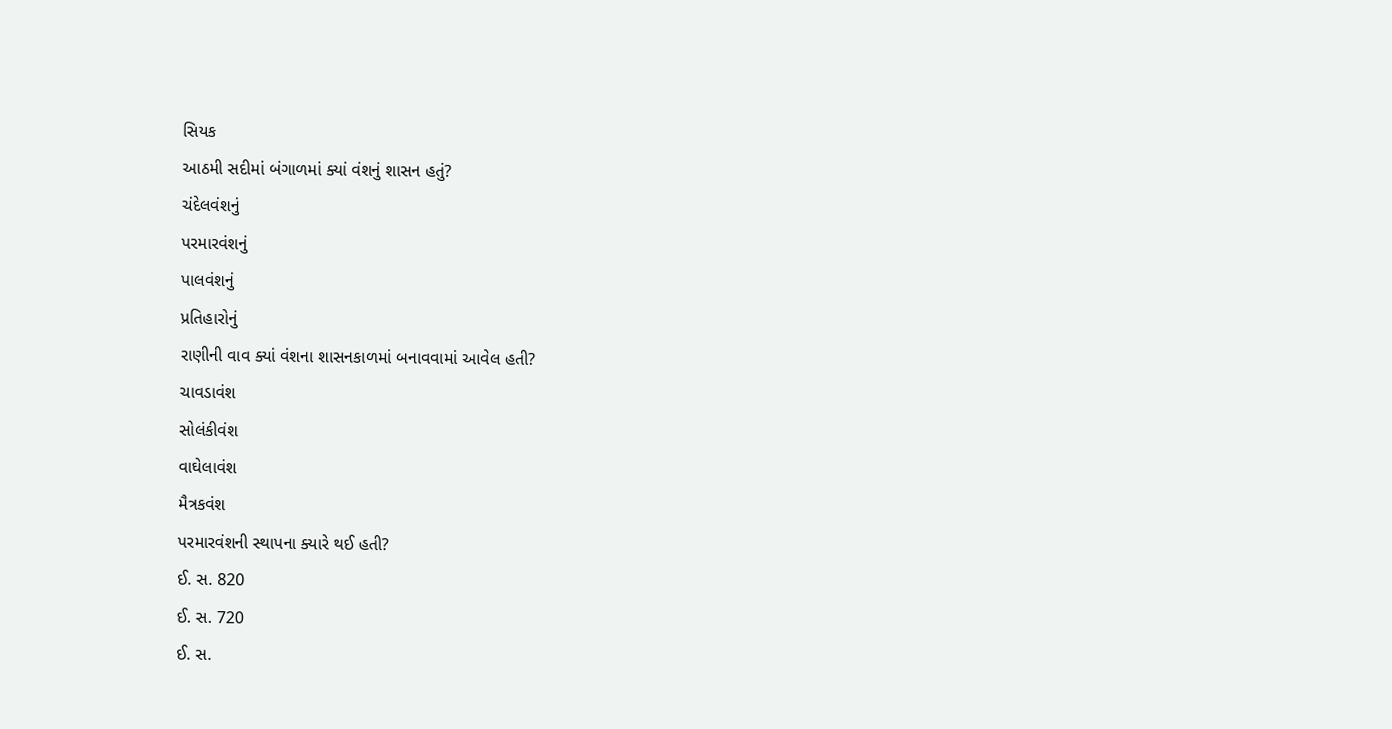સિયક
આઠમી સદીમાં બંગાળમાં ક્યાં વંશનું શાસન હતું?
ચંદેલવંશનું
પરમારવંશનું
પાલવંશનું
પ્રતિહારોનું
રાણીની વાવ ક્યાં વંશના શાસનકાળમાં બનાવવામાં આવેલ હતી?
ચાવડાવંશ
સોલંકીવંશ
વાઘેલાવંશ
મૈત્રકવંશ
પરમારવંશની સ્થાપના ક્યારે થઈ હતી?
ઈ. સ. 820
ઈ. સ. 720
ઈ. સ.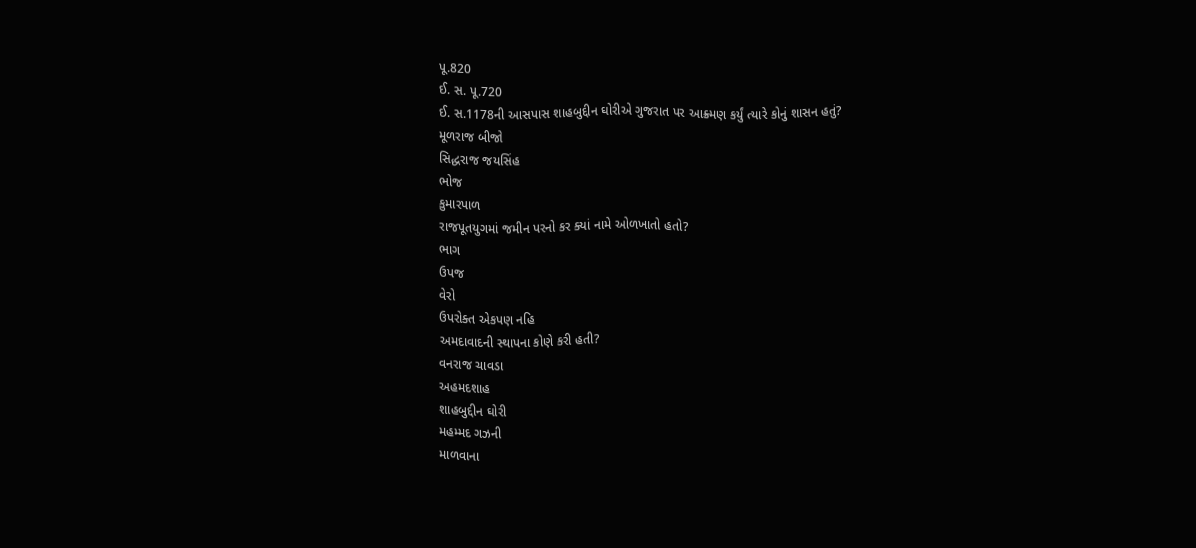પૂ.820
ઈ. સ. પૂ.720
ઈ. સ.1178ની આસપાસ શાહબુદ્દીન ઘોરીએ ગુજરાત પર આક્ર્મણ કર્યું ત્યારે કોનું શાસન હતું?
મૂળરાજ બીજો
સિદ્ધરાજ જયસિંહ
ભોજ
કુમારપાળ
રાજપૂતયુગમાં જમીન પરનો કર ક્યાં નામે ઓળખાતો હતો?
ભાગ
ઉપજ
વેરો
ઉપરોક્ત એકપણ નહિ
અમદાવાદની સ્થાપના કોણે કરી હતી?
વનરાજ ચાવડા
અહમદશાહ
શાહબુદ્દીન ઘોરી
મહમ્મદ ગઝની
માળવાના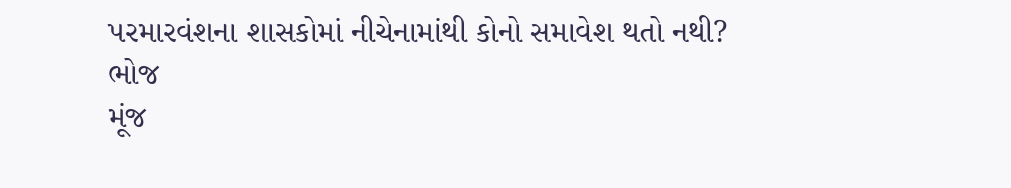પરમારવંશના શાસકોમાં નીચેનામાંથી કોનો સમાવેશ થતો નથી?
ભોજ
મૂંજ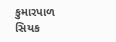કુમારપાળ
સિયક